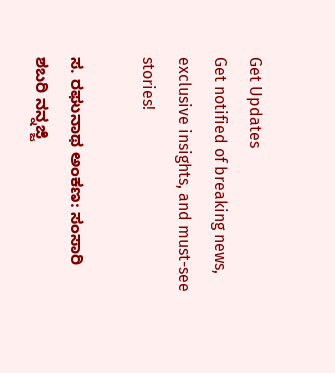Get Updates
Get notified of breaking news, exclusive insights, and must-see stories!

ಸ. ರಘುನಾಥ ಅಂಕಣ: ಸಂಸಾರಿ ಶಬರಿ ನನ್ನಜ್ಜಿ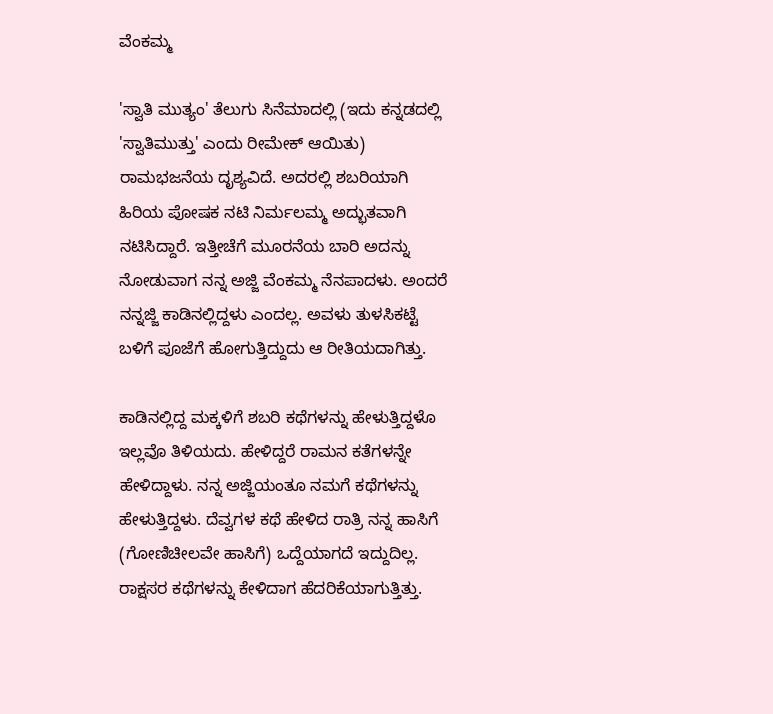ವೆಂಕಮ್ಮ

'ಸ್ವಾತಿ ಮುತ್ಯಂ' ತೆಲುಗು ಸಿನೆಮಾದಲ್ಲಿ (ಇದು ಕನ್ನಡದಲ್ಲಿ 'ಸ್ವಾತಿಮುತ್ತು' ಎಂದು ರೀಮೇಕ್ ಆಯಿತು) ರಾಮಭಜನೆಯ ದೃಶ್ಯವಿದೆ. ಅದರಲ್ಲಿ ಶಬರಿಯಾಗಿ ಹಿರಿಯ ಪೋಷಕ ನಟಿ ನಿರ್ಮಲಮ್ಮ ಅದ್ಭುತವಾಗಿ ನಟಿಸಿದ್ದಾರೆ. ಇತ್ತೀಚೆಗೆ ಮೂರನೆಯ ಬಾರಿ ಅದನ್ನು ನೋಡುವಾಗ ನನ್ನ ಅಜ್ಜಿ ವೆಂಕಮ್ಮ ನೆನಪಾದಳು. ಅಂದರೆ ನನ್ನಜ್ಜಿ ಕಾಡಿನಲ್ಲಿದ್ದಳು ಎಂದಲ್ಲ. ಅವಳು ತುಳಸಿಕಟ್ಟೆ ಬಳಿಗೆ ಪೂಜೆಗೆ ಹೋಗುತ್ತಿದ್ದುದು ಆ ರೀತಿಯದಾಗಿತ್ತು.

ಕಾಡಿನಲ್ಲಿದ್ದ ಮಕ್ಕಳಿಗೆ ಶಬರಿ ಕಥೆಗಳನ್ನು ಹೇಳುತ್ತಿದ್ದಳೊ ಇಲ್ಲವೊ ತಿಳಿಯದು. ಹೇಳಿದ್ದರೆ ರಾಮನ ಕತೆಗಳನ್ನೇ ಹೇಳಿದ್ದಾಳು. ನನ್ನ ಅಜ್ಜಿಯಂತೂ ನಮಗೆ ಕಥೆಗಳನ್ನು ಹೇಳುತ್ತಿದ್ದಳು. ದೆವ್ವಗಳ ಕಥೆ ಹೇಳಿದ ರಾತ್ರಿ ನನ್ನ ಹಾಸಿಗೆ (ಗೋಣಿಚೀಲವೇ ಹಾಸಿಗೆ) ಒದ್ದೆಯಾಗದೆ ಇದ್ದುದಿಲ್ಲ. ರಾಕ್ಷಸರ ಕಥೆಗಳನ್ನು ಕೇಳಿದಾಗ ಹೆದರಿಕೆಯಾಗುತ್ತಿತ್ತು.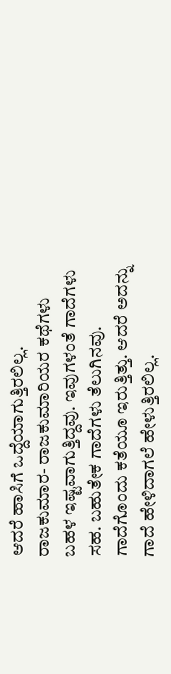ಆದರೆ ಹಾಸಿಗೆ ಒದ್ದೆಯಾಗುತ್ತಿರಲಿಲ್ಲ. ರಾಜಕುಮಾರ- ರಾಜಕುಮಾರಿಯರ ಕಥೆಗಳು ಬಹಳ ಇಷ್ಟವಾಗುತ್ತಿದ್ದವು. ಇವುಗಳಂತೆ ಗಾದೆಗಳು ಸಹ. ಬಹುತೇಕ ಗಾದೆಗಳು ತೆಲುಗಿನವು. ಗಾದೆಗೊಂದು ಕತೆಯೂ ಇರುತ್ತಿತ್ತು. ಆದರೆ ಅದನ್ನು ಗಾದೆ ಹೇಳಿದಾಗಲೆ ಹೇಳುತ್ತಿರಲಿಲ್ಲ.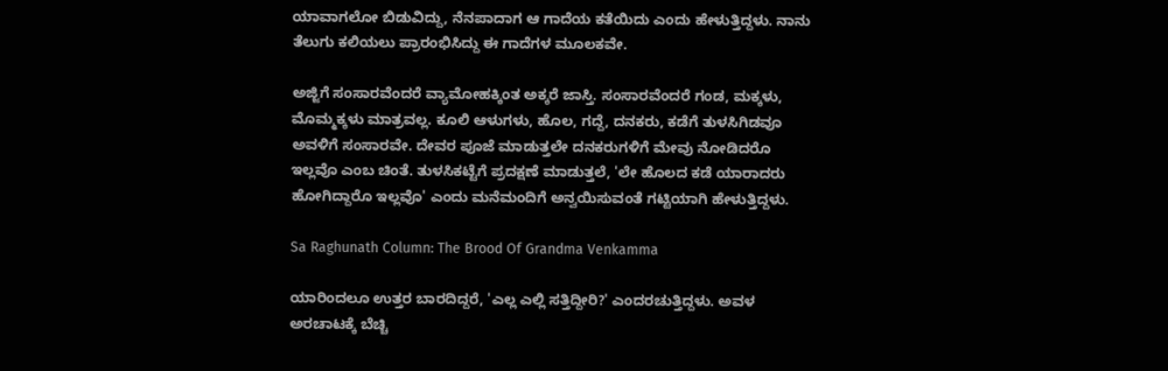ಯಾವಾಗಲೋ ಬಿಡುವಿದ್ದು, ನೆನಪಾದಾಗ ಆ ಗಾದೆಯ ಕತೆಯಿದು ಎಂದು ಹೇಳುತ್ತಿದ್ದಳು. ನಾನು ತೆಲುಗು ಕಲಿಯಲು ಪ್ರಾರಂಭಿಸಿದ್ದು ಈ ಗಾದೆಗಳ ಮೂಲಕವೇ.

ಅಜ್ಜಿಗೆ ಸಂಸಾರವೆಂದರೆ ವ್ಯಾಮೋಹಕ್ಕಿಂತ ಅಕ್ಕರೆ ಜಾಸ್ತಿ. ಸಂಸಾರವೆಂದರೆ ಗಂಡ, ಮಕ್ಕಳು, ಮೊಮ್ಮಕ್ಕಳು ಮಾತ್ರವಲ್ಲ. ಕೂಲಿ ಆಳುಗಳು, ಹೊಲ, ಗದ್ದೆ, ದನಕರು, ಕಡೆಗೆ ತುಳಸಿಗಿಡವೂ ಅವಳಿಗೆ ಸಂಸಾರವೇ. ದೇವರ ಪೂಜೆ ಮಾಡುತ್ತಲೇ ದನಕರುಗಳಿಗೆ ಮೇವು ನೋಡಿದರೊ ಇಲ್ಲವೊ ಎಂಬ ಚಿಂತೆ. ತುಳಸಿಕಟ್ಟೆಗೆ ಪ್ರದಕ್ಷಣೆ ಮಾಡುತ್ತಲೆ, 'ಲೇ ಹೊಲದ ಕಡೆ ಯಾರಾದರು ಹೋಗಿದ್ದಾರೊ ಇಲ್ಲವೊ' ಎಂದು ಮನೆಮಂದಿಗೆ ಅನ್ವಯಿಸುವಂತೆ ಗಟ್ಟಿಯಾಗಿ ಹೇಳುತ್ತಿದ್ದಳು.

Sa Raghunath Column: The Brood Of Grandma Venkamma

ಯಾರಿಂದಲೂ ಉತ್ತರ ಬಾರದಿದ್ದರೆ, 'ಎಲ್ಲ ಎಲ್ಲಿ ಸತ್ತಿದ್ದೀರಿ?' ಎಂದರಚುತ್ತಿದ್ದಳು. ಅವಳ ಅರಚಾಟಕ್ಕೆ ಬೆಚ್ಚಿ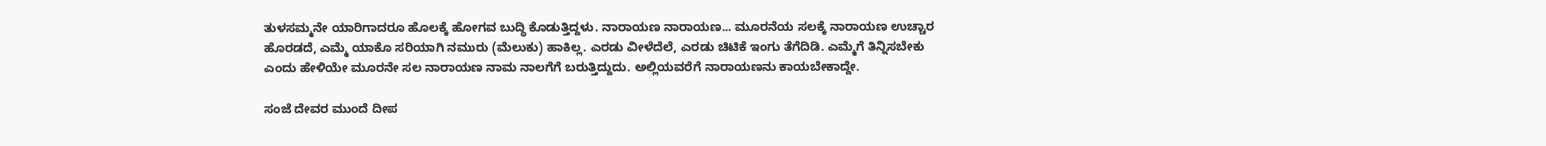ತುಳಸಮ್ಮನೇ ಯಾರಿಗಾದರೂ ಹೊಲಕ್ಕೆ ಹೋಗವ ಬುದ್ಧಿ ಕೊಡುತ್ತಿದ್ದಳು. ನಾರಾಯಣ ನಾರಾಯಣ... ಮೂರನೆಯ ಸಲಕ್ಕೆ ನಾರಾಯಣ ಉಚ್ಚಾರ ಹೊರಡದೆ, ಎಮ್ಮೆ ಯಾಕೊ ಸರಿಯಾಗಿ ನಮುರು (ಮೆಲುಕು) ಹಾಕಿಲ್ಲ. ಎರಡು ವೀಳೆದೆಲೆ, ಎರಡು ಚಿಟಿಕೆ ಇಂಗು ತೆಗೆದಿಡಿ. ಎಮ್ಮೆಗೆ ತಿನ್ನಿಸಬೇಕು ಎಂದು ಹೇಳಿಯೇ ಮೂರನೇ ಸಲ ನಾರಾಯಣ ನಾಮ ನಾಲಗೆಗೆ ಬರುತ್ತಿದ್ದುದು. ಅಲ್ಲಿಯವರೆಗೆ ನಾರಾಯಣನು ಕಾಯಬೇಕಾದ್ದೇ.

ಸಂಜೆ ದೇವರ ಮುಂದೆ ದೀಪ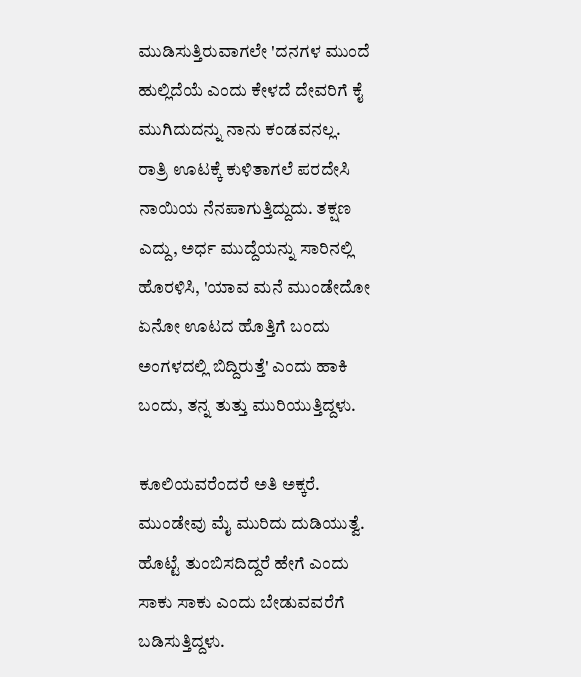ಮುಡಿಸುತ್ತಿರುವಾಗಲೇ 'ದನಗಳ ಮುಂದೆ ಹುಲ್ಲಿದೆಯೆ ಎಂದು ಕೇಳದೆ ದೇವರಿಗೆ ಕೈ ಮುಗಿದುದನ್ನು ನಾನು ಕಂಡವನಲ್ಲ. ರಾತ್ರಿ ಊಟಕ್ಕೆ ಕುಳಿತಾಗಲೆ ಪರದೇಸಿ ನಾಯಿಯ ನೆನಪಾಗುತ್ತಿದ್ದುದು. ತಕ್ಷಣ ಎದ್ದು, ಅರ್ಧ ಮುದ್ದೆಯನ್ನು ಸಾರಿನಲ್ಲಿ ಹೊರಳಿಸಿ, 'ಯಾವ ಮನೆ ಮುಂಡೇದೋ ಏನೋ ಊಟದ ಹೊತ್ತಿಗೆ ಬಂದು ಅಂಗಳದಲ್ಲಿ ಬಿದ್ದಿರುತ್ತೆ' ಎಂದು ಹಾಕಿ ಬಂದು, ತನ್ನ ತುತ್ತು ಮುರಿಯುತ್ತಿದ್ದಳು.

ಕೂಲಿಯವರೆಂದರೆ ಅತಿ ಅಕ್ಕರೆ. ಮುಂಡೇವು ಮೈ ಮುರಿದು ದುಡಿಯುತ್ವೆ. ಹೊಟ್ಟೆ ತುಂಬಿಸದಿದ್ದರೆ ಹೇಗೆ ಎಂದು ಸಾಕು ಸಾಕು ಎಂದು ಬೇಡುವವರೆಗೆ ಬಡಿಸುತ್ತಿದ್ದಳು.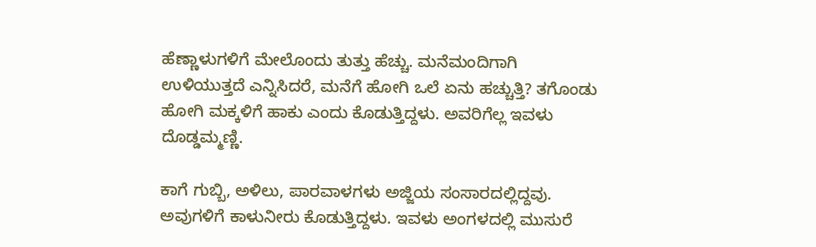ಹೆಣ್ಣಾಳುಗಳಿಗೆ ಮೇಲೊಂದು ತುತ್ತು ಹೆಚ್ಚು. ಮನೆಮಂದಿಗಾಗಿ ಉಳಿಯುತ್ತದೆ ಎನ್ನಿಸಿದರೆ, ಮನೆಗೆ ಹೋಗಿ ಒಲೆ ಏನು ಹಚ್ಚುತ್ತಿ? ತಗೊಂಡು ಹೋಗಿ ಮಕ್ಕಳಿಗೆ ಹಾಕು ಎಂದು ಕೊಡುತ್ತಿದ್ದಳು. ಅವರಿಗೆಲ್ಲ ಇವಳು ದೊಡ್ಡಮ್ಮಣ್ಣಿ.

ಕಾಗೆ ಗುಬ್ಬಿ, ಅಳಿಲು, ಪಾರವಾಳಗಳು ಅಜ್ಜಿಯ ಸಂಸಾರದಲ್ಲಿದ್ದವು. ಅವುಗಳಿಗೆ ಕಾಳುನೀರು ಕೊಡುತ್ತಿದ್ದಳು. ಇವಳು ಅಂಗಳದಲ್ಲಿ ಮುಸುರೆ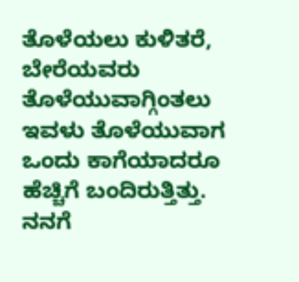ತೊಳೆಯಲು ಕುಳಿತರೆ, ಬೇರೆಯವರು ತೊಳೆಯುವಾಗ್ಗಿಂತಲು ಇವಳು ತೊಳೆಯುವಾಗ ಒಂದು ಕಾಗೆಯಾದರೂ ಹೆಚ್ಚಿಗೆ ಬಂದಿರುತ್ತಿತ್ತು. ನನಗೆ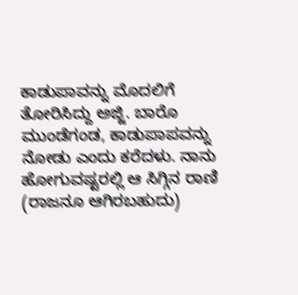ಕಾಡುಪಾವನ್ನು ಮೊದಲಿಗೆ ತೋರಿಸಿದ್ದು ಅಜ್ಜಿ. ಬಾರೊ ಮುಂಡೆಗಂಡ, ಕಾಡುಪಾಪವನ್ನು ನೋಡು ಎಂದು ಕರೆದಳು. ನಾನು ಹೋಗುವಷ್ಟರಲ್ಲಿ ಆ ಸಿಗ್ಗಿನ ರಾಣಿ (ರಾಜನೂ ಆಗಿರಬಹುದು)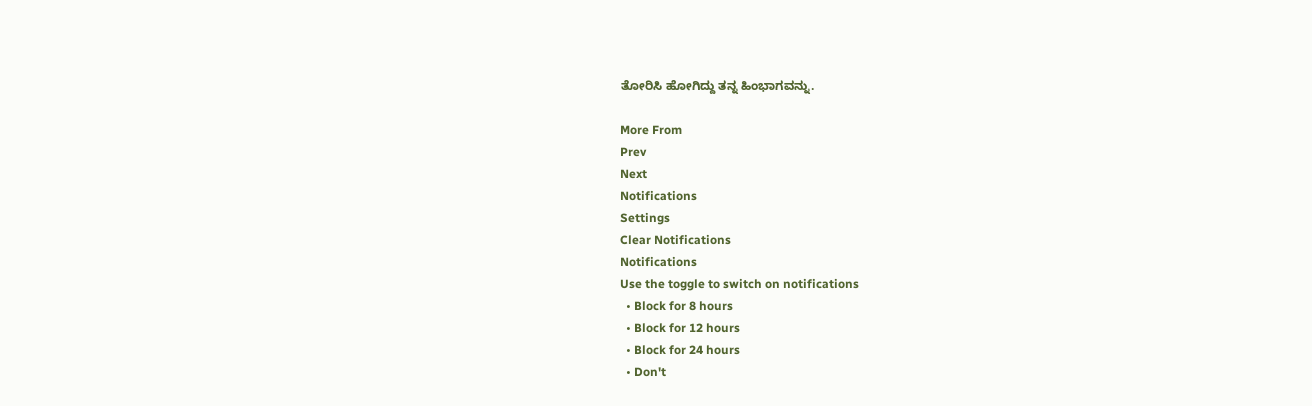ತೋರಿಸಿ ಹೋಗಿದ್ದು ತನ್ನ ಹಿಂಭಾಗವನ್ನು.

More From
Prev
Next
Notifications
Settings
Clear Notifications
Notifications
Use the toggle to switch on notifications
  • Block for 8 hours
  • Block for 12 hours
  • Block for 24 hours
  • Don't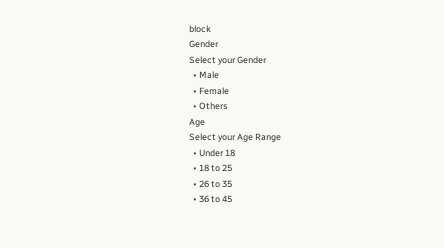block
Gender
Select your Gender
  • Male
  • Female
  • Others
Age
Select your Age Range
  • Under 18
  • 18 to 25
  • 26 to 35
  • 36 to 45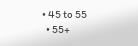• 45 to 55
  • 55+